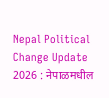Nepal Political Change Update 2026 : नेपाळमधील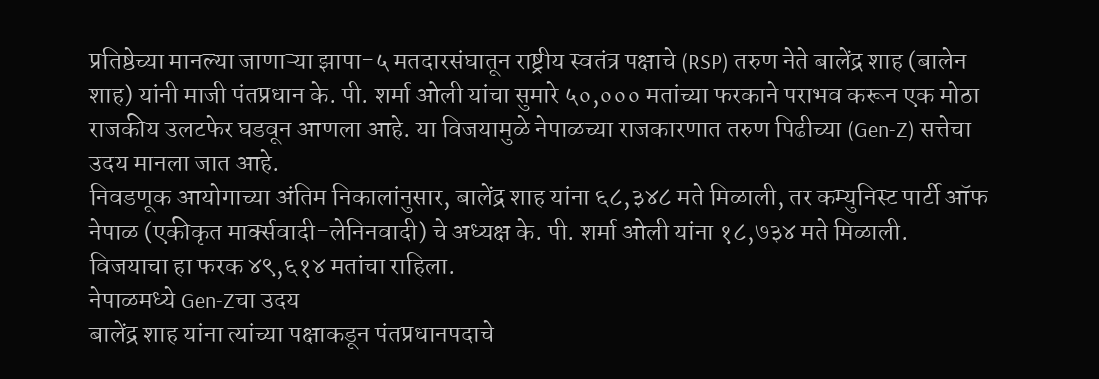प्रतिष्ठेच्या मानल्या जाणाऱ्या झापा-५ मतदारसंघातून राष्ट्रीय स्वतंत्र पक्षाचे (RSP) तरुण नेते बालेंद्र शाह (बालेन शाह) यांनी माजी पंतप्रधान के. पी. शर्मा ओली यांचा सुमारे ५०,००० मतांच्या फरकाने पराभव करून एक मोठा राजकीय उलटफेर घडवून आणला आहे. या विजयामुळे नेपाळच्या राजकारणात तरुण पिढीच्या (Gen-Z) सत्तेचा उदय मानला जात आहे.
निवडणूक आयोगाच्या अंतिम निकालांनुसार, बालेंद्र शाह यांना ६८,३४८ मते मिळाली, तर कम्युनिस्ट पार्टी ऑफ नेपाळ (एकीकृत मार्क्सवादी-लेनिनवादी) चे अध्यक्ष के. पी. शर्मा ओली यांना १८,७३४ मते मिळाली. विजयाचा हा फरक ४९,६१४ मतांचा राहिला.
नेपाळमध्ये Gen-Zचा उदय
बालेंद्र शाह यांना त्यांच्या पक्षाकडून पंतप्रधानपदाचे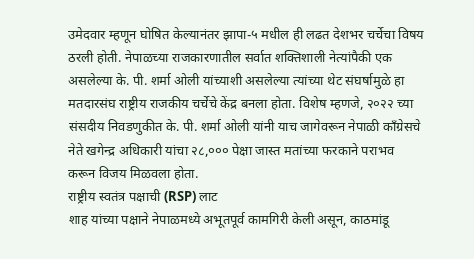उमेदवार म्हणून घोषित केल्यानंतर झापा-५ मधील ही लढत देशभर चर्चेचा विषय ठरली होती. नेपाळच्या राजकारणातील सर्वात शक्तिशाली नेत्यांपैकी एक असलेल्या के. पी. शर्मा ओली यांच्याशी असलेल्या त्यांच्या थेट संघर्षामुळे हा मतदारसंघ राष्ट्रीय राजकीय चर्चेचे केंद्र बनला होता. विशेष म्हणजे, २०२२ च्या संसदीय निवडणुकीत के. पी. शर्मा ओली यांनी याच जागेवरून नेपाळी काँग्रेसचे नेते खगेन्द्र अधिकारी यांचा २८,००० पेक्षा जास्त मतांच्या फरकाने पराभव करून विजय मिळवला होता.
राष्ट्रीय स्वतंत्र पक्षाची (RSP) लाट
शाह यांच्या पक्षाने नेपाळमध्ये अभूतपूर्व कामगिरी केली असून, काठमांडू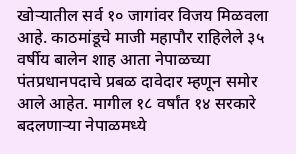खोऱ्यातील सर्व १० जागांवर विजय मिळवला आहे. काठमांडूचे माजी महापौर राहिलेले ३५ वर्षीय बालेन शाह आता नेपाळच्या पंतप्रधानपदाचे प्रबळ दावेदार म्हणून समोर आले आहेत. मागील १८ वर्षांत १४ सरकारे बदलणाऱ्या नेपाळमध्ये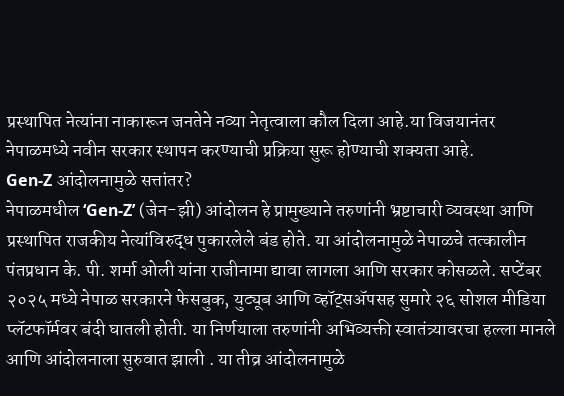प्रस्थापित नेत्यांना नाकारून जनतेने नव्या नेतृत्वाला कौल दिला आहे.या विजयानंतर नेपाळमध्ये नवीन सरकार स्थापन करण्याची प्रक्रिया सुरू होण्याची शक्यता आहे.
Gen-Z आंदोलनामुळे सत्तांतर?
नेपाळमधील ‘Gen-Z’ (जेन-झी) आंदोलन हे प्रामुख्याने तरुणांनी भ्रष्टाचारी व्यवस्था आणि प्रस्थापित राजकीय नेत्यांविरुद्ध पुकारलेले बंड होते. या आंदोलनामुळे नेपाळचे तत्कालीन पंतप्रधान के. पी. शर्मा ओली यांना राजीनामा द्यावा लागला आणि सरकार कोसळले. सप्टेंबर २०२५ मध्ये नेपाळ सरकारने फेसबुक, युट्यूब आणि व्हॉट्सॲपसह सुमारे २६ सोशल मीडिया प्लॅटफॉर्मवर बंदी घातली होती. या निर्णयाला तरुणांनी अभिव्यक्ती स्वातंत्र्यावरचा हल्ला मानले आणि आंदोलनाला सुरुवात झाली . या तीव्र आंदोलनामुळे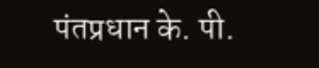पंतप्रधान के. पी.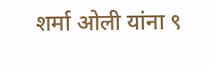शर्मा ओली यांना ९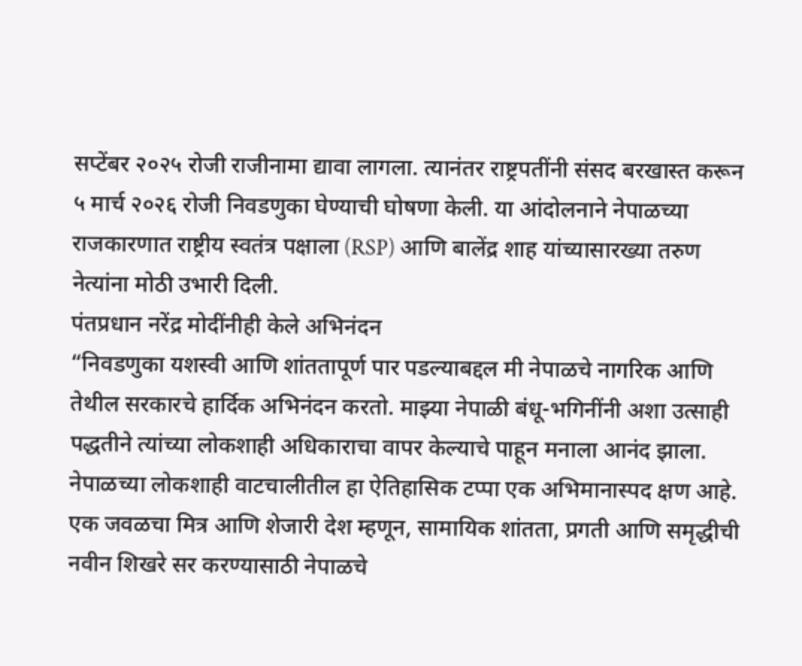सप्टेंबर २०२५ रोजी राजीनामा द्यावा लागला. त्यानंतर राष्ट्रपतींनी संसद बरखास्त करून ५ मार्च २०२६ रोजी निवडणुका घेण्याची घोषणा केली. या आंदोलनाने नेपाळच्या राजकारणात राष्ट्रीय स्वतंत्र पक्षाला (RSP) आणि बालेंद्र शाह यांच्यासारख्या तरुण नेत्यांना मोठी उभारी दिली.
पंतप्रधान नरेंद्र मोदींनीही केले अभिनंदन
“निवडणुका यशस्वी आणि शांततापूर्ण पार पडल्याबद्दल मी नेपाळचे नागरिक आणि तेथील सरकारचे हार्दिक अभिनंदन करतो. माझ्या नेपाळी बंधू-भगिनींनी अशा उत्साही पद्धतीने त्यांच्या लोकशाही अधिकाराचा वापर केल्याचे पाहून मनाला आनंद झाला. नेपाळच्या लोकशाही वाटचालीतील हा ऐतिहासिक टप्पा एक अभिमानास्पद क्षण आहे. एक जवळचा मित्र आणि शेजारी देश म्हणून, सामायिक शांतता, प्रगती आणि समृद्धीची नवीन शिखरे सर करण्यासाठी नेपाळचे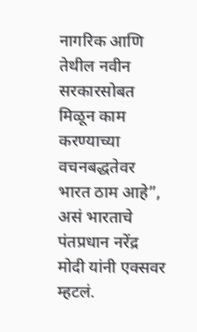नागरिक आणि तेथील नवीन सरकारसोबत मिळून काम करण्याच्या वचनबद्धतेवर भारत ठाम आहे”, असं भारताचे पंतप्रधान नरेंद्र मोदी यांनी एक्सवर म्हटलं.